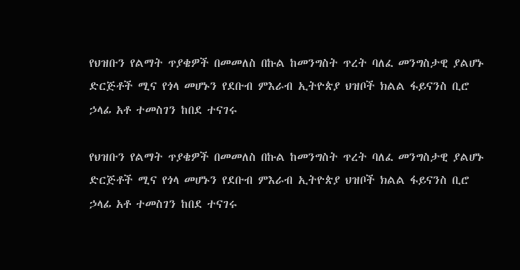የህዝቡን የልማት ጥያቄዎች በመመለስ በኩል ከመንግስት ጥረት ባለፈ መንግስታዊ ያልሆኑ ድርጅቶች ሚና የጎላ መሆኑን የደቡብ ምእራብ ኢትዮጵያ ህዝቦች ክልል ፋይናንስ ቢሮ ኃላፊ አቶ ተመስገን ከበደ ተናገሩ

የህዝቡን የልማት ጥያቄዎች በመመለስ በኩል ከመንግስት ጥረት ባለፈ መንግስታዊ ያልሆኑ ድርጅቶች ሚና የጎላ መሆኑን የደቡብ ምእራብ ኢትዮጵያ ህዝቦች ክልል ፋይናንስ ቢሮ ኃላፊ አቶ ተመስገን ከበደ ተናገሩ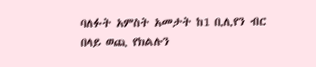ባለፉት አምስት አመታት ከ1 ቢሊየን ብር በላይ ወጪ የክልሉን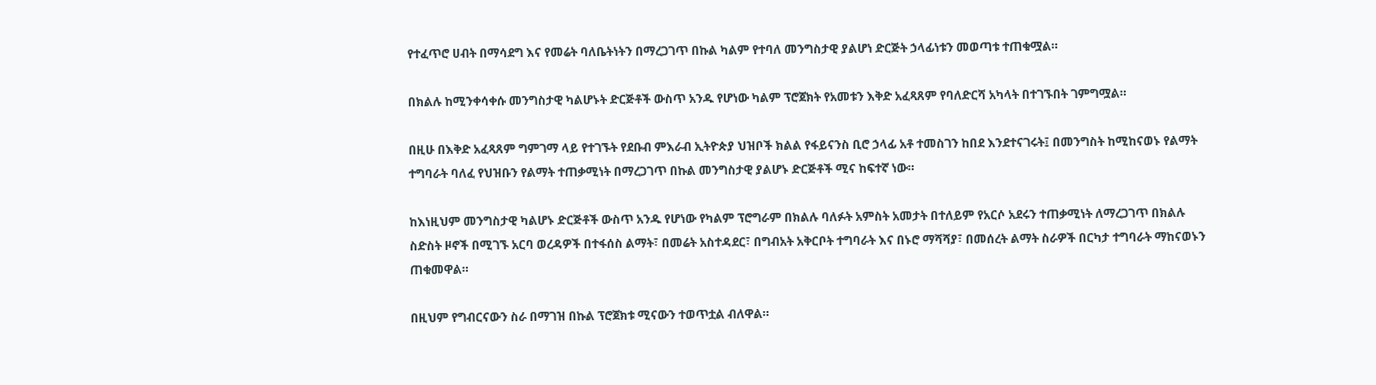የተፈጥሮ ሀብት በማሳደግ እና የመሬት ባለቤትነትን በማረጋገጥ በኩል ካልም የተባለ መንግስታዊ ያልሆነ ድርጅት ኃላፊነቱን መወጣቱ ተጠቁሟል።

በክልሉ ከሚንቀሳቀሱ መንግስታዊ ካልሆኑት ድርጅቶች ውስጥ አንዱ የሆነው ካልም ፕሮጀክት የአመቱን እቅድ አፈጻጸም የባለድርሻ አካላት በተገኙበት ገምግሟል።

በዚሁ በእቅድ አፈጻጸም ግምገማ ላይ የተገኙት የደቡብ ምእራብ ኢትዮጵያ ህዝቦች ክልል የፋይናንስ ቢሮ ኃላፊ አቶ ተመስገን ከበደ እንደተናገሩት፤ በመንግስት ከሚከናወኑ የልማት ተግባራት ባለፈ የህዝቡን የልማት ተጠቃሚነት በማረጋገጥ በኩል መንግስታዊ ያልሆኑ ድርጅቶች ሚና ከፍተኛ ነው።

ከእነዚህም መንግስታዊ ካልሆኑ ድርጅቶች ውስጥ አንዱ የሆነው የካልም ፕሮግራም በክልሉ ባለፉት አምስት አመታት በተለይም የአርሶ አደሩን ተጠቃሚነት ለማረጋገጥ በክልሉ ስድስት ዞኖች በሚገኙ አርባ ወረዳዎች በተፋሰስ ልማት፣ በመሬት አስተዳደር፣ በግብአት አቅርቦት ተግባራት እና በኑሮ ማሻሻያ፣ በመሰረት ልማት ስራዎች በርካታ ተግባራት ማከናወኑን ጠቁመዋል።

በዚህም የግብርናውን ስራ በማገዝ በኩል ፕሮጀክቱ ሚናውን ተወጥቷል ብለዋል።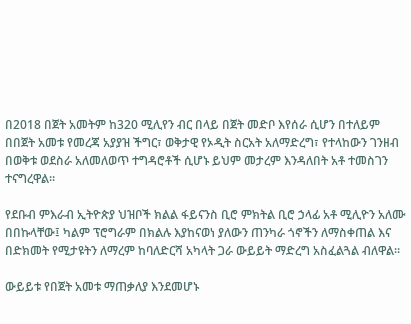በ2018 በጀት አመትም ከ320 ሚሊየን ብር በላይ በጀት መድቦ እየሰራ ሲሆን በተለይም በበጀት አመቱ የመረጃ አያያዝ ችግር፣ ወቅታዊ የኦዲት ስርአት አለማድረግ፣ የተላከውን ገንዘብ በወቅቱ ወደስራ አለመለወጥ ተግዳሮቶች ሲሆኑ ይህም መታረም እንዳለበት አቶ ተመስገን ተናግረዋል።

የደቡብ ምእራብ ኢትዮጵያ ህዝቦች ክልል ፋይናንስ ቢሮ ምክትል ቢሮ ኃላፊ አቶ ሚሊዮን አለሙ በበኩላቸው፤ ካልም ፕሮግራም በክልሉ እያከናወነ ያለውን ጠንካራ ጎኖችን ለማስቀጠል እና በድክመት የሚታዩትን ለማረም ከባለድርሻ አካላት ጋራ ውይይት ማድረግ አስፈልጓል ብለዋል።

ውይይቱ የበጀት አመቱ ማጠቃለያ እንደመሆኑ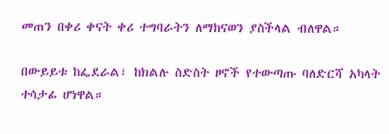መጠን በቀሪ ቀናት ቀሪ ተግባራትን ለማከናወን ያስችላል ብለዋል።

በውይይቱ ከፌደራል፣ ከክልሉ ስድስት ዞኖች የተውጣጡ ባለድርሻ አካላት ተሳታፊ ሆነዋል።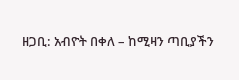ዘጋቢ: አብዮት በቀለ – ከሚዛን ጣቢያችን